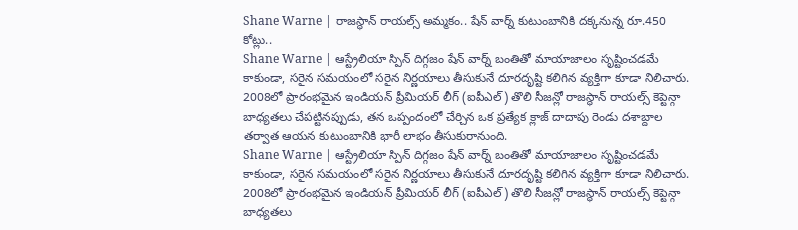Shane Warne | రాజస్థాన్ రాయల్స్ అమ్మకం.. షేన్ వార్న్ కుటుంబానికి దక్కనున్న రూ.450 కోట్లు..
Shane Warne | ఆస్ట్రేలియా స్పిన్ దిగ్గజం షేన్ వార్న్ బంతితో మాయాజాలం సృష్టించడమే కాకుండా, సరైన సమయంలో సరైన నిర్ణయాలు తీసుకునే దూరదృష్టి కలిగిన వ్యక్తిగా కూడా నిలిచారు. 2008లో ప్రారంభమైన ఇండియన్ ప్రీమియర్ లీగ్ (ఐపీఎల్) తొలి సీజన్లో రాజస్థాన్ రాయల్స్ కెప్టెన్గా బాధ్యతలు చేపట్టినప్పుడు, తన ఒప్పందంలో చేర్చిన ఒక ప్రత్యేక క్లాజ్ దాదాపు రెండు దశాబ్దాల తర్వాత ఆయన కుటుంబానికి భారీ లాభం తీసుకురానుంది.
Shane Warne | ఆస్ట్రేలియా స్పిన్ దిగ్గజం షేన్ వార్న్ బంతితో మాయాజాలం సృష్టించడమే కాకుండా, సరైన సమయంలో సరైన నిర్ణయాలు తీసుకునే దూరదృష్టి కలిగిన వ్యక్తిగా కూడా నిలిచారు. 2008లో ప్రారంభమైన ఇండియన్ ప్రీమియర్ లీగ్ (ఐపీఎల్) తొలి సీజన్లో రాజస్థాన్ రాయల్స్ కెప్టెన్గా బాధ్యతలు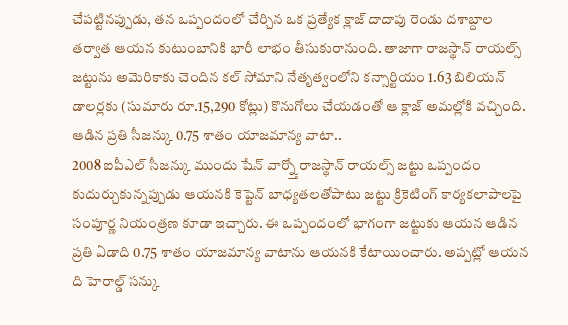చేపట్టినప్పుడు, తన ఒప్పందంలో చేర్చిన ఒక ప్రత్యేక క్లాజ్ దాదాపు రెండు దశాబ్దాల తర్వాత ఆయన కుటుంబానికి భారీ లాభం తీసుకురానుంది. తాజాగా రాజస్థాన్ రాయల్స్ జట్టును అమెరికాకు చెందిన కల్ సోమాని నేతృత్వంలోని కన్సార్టియం 1.63 బిలియన్ డాలర్లకు (సుమారు రూ.15,290 కోట్లు) కొనుగోలు చేయడంతో ఆ క్లాజ్ అమల్లోకి వచ్చింది.
ఆడిన ప్రతి సీజన్కు 0.75 శాతం యాజమాన్య వాటా..
2008 ఐపీఎల్ సీజన్కు ముందు షేన్ వార్న్తో రాజస్థాన్ రాయల్స్ జట్టు ఒప్పందం కుదుర్చుకున్నప్పుడు ఆయనకి కెప్టెన్ బాధ్యతలతోపాటు జట్టు క్రికెటింగ్ కార్యకలాపాలపై సంపూర్ణ నియంత్రణ కూడా ఇచ్చారు. ఈ ఒప్పందంలో భాగంగా జట్టుకు ఆయన ఆడిన ప్రతి ఏడాది 0.75 శాతం యాజమాన్య వాటాను ఆయనకి కేటాయించారు. అప్పట్లో ఆయన ది హెరాల్డ్ సన్కు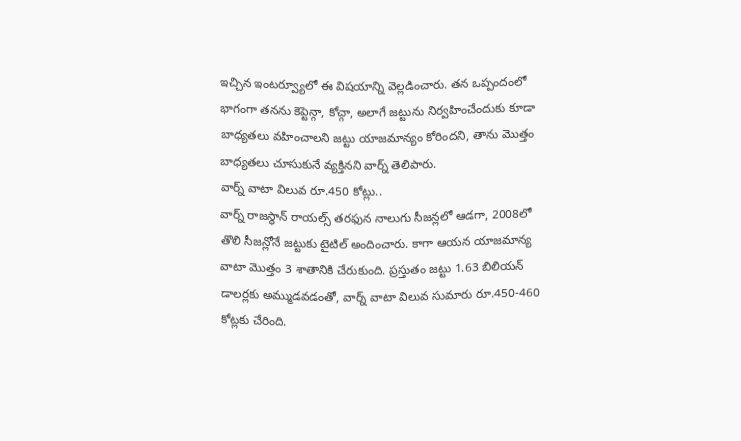ఇచ్చిన ఇంటర్వ్యూలో ఈ విషయాన్ని వెల్లడించారు. తన ఒప్పందంలో భాగంగా తనను కెప్టెన్గా, కోచ్గా, అలాగే జట్టును నిర్వహించేందుకు కూడా బాధ్యతలు వహించాలని జట్టు యాజమాన్యం కోరిందని, తాను మొత్తం బాధ్యతలు చూసుకునే వ్యక్తినని వార్న్ తెలిపారు.
వార్న్ వాటా విలువ రూ.450 కోట్లు..
వార్న్ రాజస్థాన్ రాయల్స్ తరఫున నాలుగు సీజన్లలో ఆడగా, 2008లో తొలి సీజన్లోనే జట్టుకు టైటిల్ అందించారు. కాగా ఆయన యాజమాన్య వాటా మొత్తం 3 శాతానికి చేరుకుంది. ప్రస్తుతం జట్టు 1.63 బిలియన్ డాలర్లకు అమ్ముడవడంతో, వార్న్ వాటా విలువ సుమారు రూ.450-460 కోట్లకు చేరింది.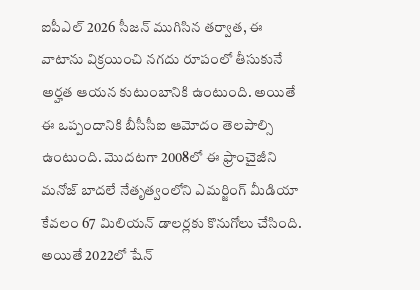ఐపీఎల్ 2026 సీజన్ ముగిసిన తర్వాత, ఈ వాటాను విక్రయించి నగదు రూపంలో తీసుకునే అర్హత ఆయన కుటుంబానికి ఉంటుంది. అయితే ఈ ఒప్పందానికి బీసీసీఐ ఆమోదం తెలపాల్సి ఉంటుంది. మొదటగా 2008లో ఈ ఫ్రాంచైజీని మనోజ్ బాదలే నేతృత్వంలోని ఎమర్జింగ్ మీడియా కేవలం 67 మిలియన్ డాలర్లకు కొనుగోలు చేసింది. అయితే 2022లో షేన్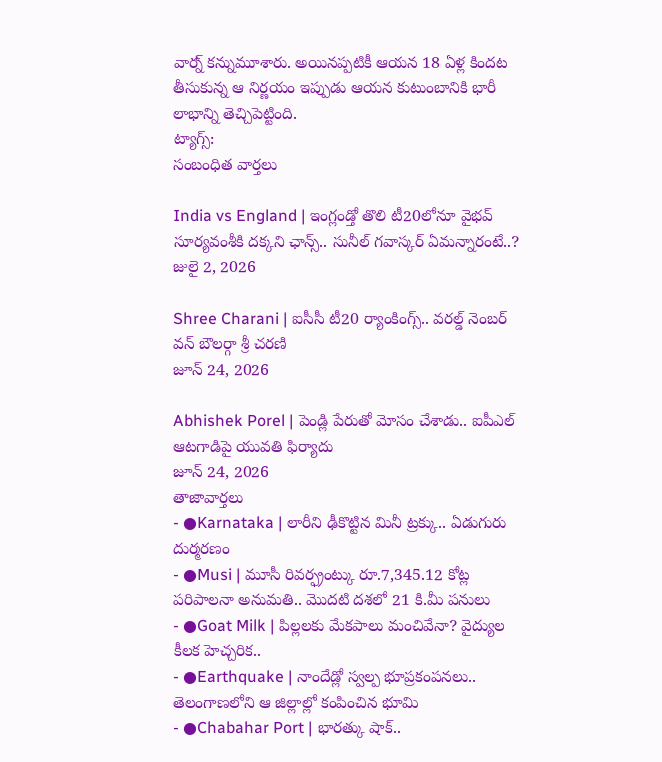వార్న్ కన్నుమూశారు. అయినప్పటికీ ఆయన 18 ఏళ్ల కిందట తీసుకున్న ఆ నిర్ణయం ఇప్పుడు ఆయన కుటుంబానికి భారీ లాభాన్ని తెచ్చిపెట్టింది.
ట్యాగ్స్:
సంబంధిత వార్తలు

India vs England | ఇంగ్లండ్తో తొలి టీ20లోనూ వైభవ్ సూర్యవంశీకి దక్కని ఛాన్స్.. సునీల్ గవాస్కర్ ఏమన్నారంటే..?
జులై 2, 2026

Shree Charani | ఐసీసీ టీ20 ర్యాంకింగ్స్.. వరల్డ్ నెంబర్ వన్ బౌలర్గా శ్రీ చరణి
జూన్ 24, 2026

Abhishek Porel | పెండ్లి పేరుతో మోసం చేశాడు.. ఐపీఎల్ ఆటగాడిపై యువతి ఫిర్యాదు
జూన్ 24, 2026
తాజావార్తలు
- ●Karnataka | లారీని ఢీకొట్టిన మినీ ట్రక్కు.. ఏడుగురు దుర్మరణం
- ●Musi | మూసీ రివర్ఫ్రంట్కు రూ.7,345.12 కోట్ల పరిపాలనా అనుమతి.. మొదటి దశలో 21 కి.మీ పనులు
- ●Goat Milk | పిల్లలకు మేకపాలు మంచివేనా? వైద్యుల కీలక హెచ్చరిక..
- ●Earthquake | నాందేడ్లో స్వల్ప భూప్రకంపనలు.. తెలంగాణలోని ఆ జిల్లాల్లో కంపించిన భూమి
- ●Chabahar Port | భారత్కు షాక్..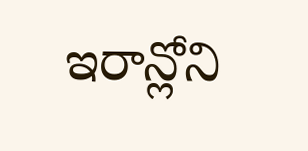ఇరాన్లోని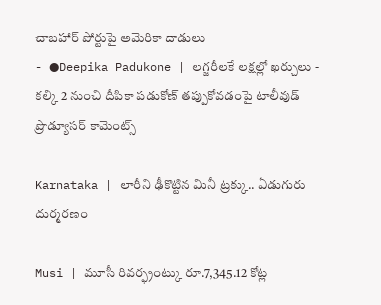చాబహార్ పోర్టుపై అమెరికా దాడులు
- ●Deepika Padukone | లగ్జరీలకే లక్షల్లో ఖర్చులు - కల్కి 2 నుంచి దీపికా పడుకోణ్ తప్పుకోవడంపై టాలీవుడ్ ప్రొడ్యూసర్ కామెంట్స్

Karnataka | లారీని ఢీకొట్టిన మినీ ట్రక్కు.. ఏడుగురు దుర్మరణం

Musi | మూసీ రివర్ఫ్రంట్కు రూ.7,345.12 కోట్ల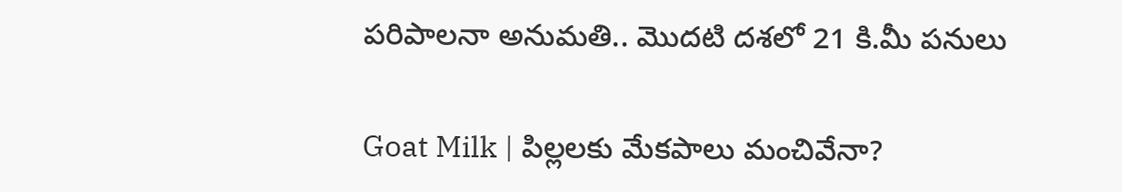పరిపాలనా అనుమతి.. మొదటి దశలో 21 కి.మీ పనులు

Goat Milk | పిల్లలకు మేకపాలు మంచివేనా?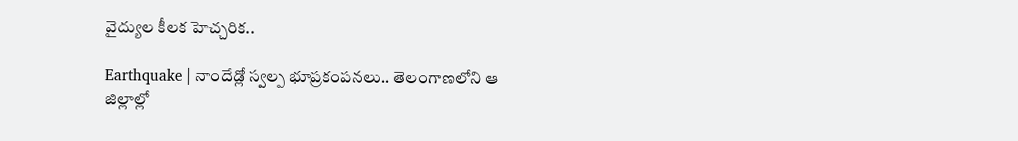వైద్యుల కీలక హెచ్చరిక..

Earthquake | నాందేడ్లో స్వల్ప భూప్రకంపనలు.. తెలంగాణలోని ఆ జిల్లాల్లో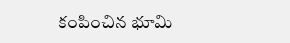కంపించిన భూమి